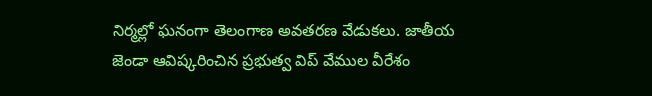నిర్మల్లో ఘనంగా తెలంగాణ అవతరణ వేడుకలు. జాతీయ జెండా ఆవిష్కరించిన ప్రభుత్వ విప్ వేముల వీరేశం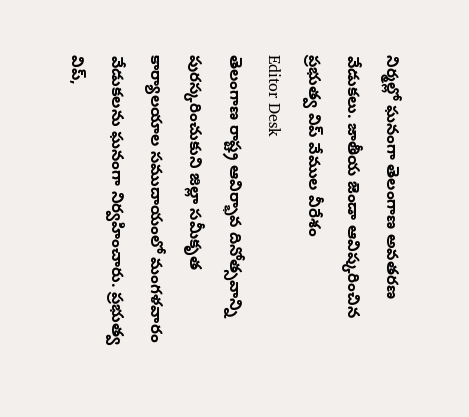నిర్మల్లో ఘనంగా తెలంగాణ అవతరణ వేడుకలు. జాతీయ జెండా ఆవిష్కరించిన ప్రభుత్వ విప్ వేముల వీరేశం
Editor Desk
తెలంగాణ రాష్ట్ర ఆవిర్భావ దినోత్సవాన్ని పురస్కరించుకుని జిల్లా సమీకృత కార్యాలయాల సముదాయంలో మంగళవారం వేడుకలను ఘనంగా నిర్వహించారు. ప్రభుత్వ విప్,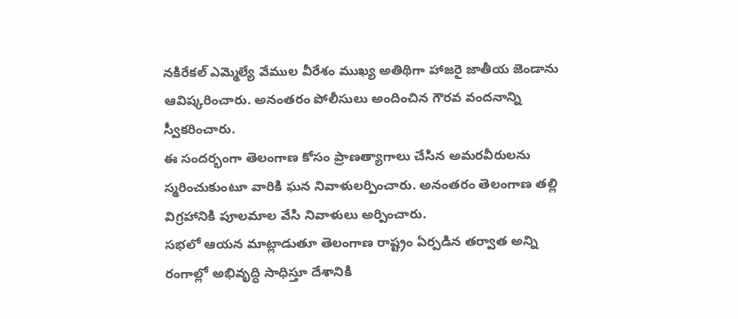నకిరేకల్ ఎమ్మెల్యే వేముల వీరేశం ముఖ్య అతిథిగా హాజరై జాతీయ జెండాను ఆవిష్కరించారు. అనంతరం పోలీసులు అందించిన గౌరవ వందనాన్ని స్వీకరించారు.
ఈ సందర్భంగా తెలంగాణ కోసం ప్రాణత్యాగాలు చేసిన అమరవీరులను స్మరించుకుంటూ వారికి ఘన నివాళులర్పించారు. అనంతరం తెలంగాణ తల్లి విగ్రహానికి పూలమాల వేసి నివాళులు అర్పించారు.
సభలో ఆయన మాట్లాడుతూ తెలంగాణ రాష్ట్రం ఏర్పడిన తర్వాత అన్ని రంగాల్లో అభివృద్ధి సాధిస్తూ దేశానికి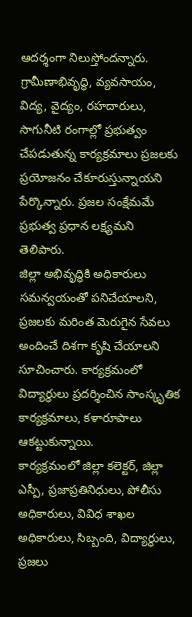ఆదర్శంగా నిలుస్తోందన్నారు. గ్రామీణాభివృద్ధి, వ్యవసాయం, విద్య, వైద్యం, రహదారులు, సాగునీటి రంగాల్లో ప్రభుత్వం చేపడుతున్న కార్యక్రమాలు ప్రజలకు ప్రయోజనం చేకూరుస్తున్నాయని పేర్కొన్నారు. ప్రజల సంక్షేమమే ప్రభుత్వ ప్రధాన లక్ష్యమని తెలిపారు.
జిల్లా అభివృద్ధికి అధికారులు సమన్వయంతో పనిచేయాలని, ప్రజలకు మరింత మెరుగైన సేవలు అందించే దిశగా కృషి చేయాలని సూచించారు. కార్యక్రమంలో విద్యార్థులు ప్రదర్శించిన సాంస్కృతిక కార్యక్రమాలు, కళారూపాలు ఆకట్టుకున్నాయి.
కార్యక్రమంలో జిల్లా కలెక్టర్, జిల్లా ఎస్పీ, ప్రజాప్రతినిధులు, పోలీసు అధికారులు, వివిధ శాఖల అధికారులు, సిబ్బంది, విద్యార్థులు, ప్రజలు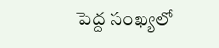పెద్ద సంఖ్యలో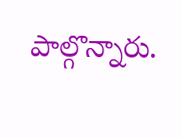పాల్గొన్నారు.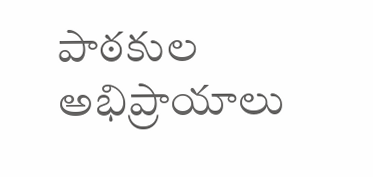పాఠకుల అభిప్రాయాలు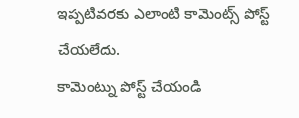ఇప్పటివరకు ఎలాంటి కామెంట్స్ పోస్ట్ చేయలేదు.
కామెంట్ను పోస్ట్ చేయండి